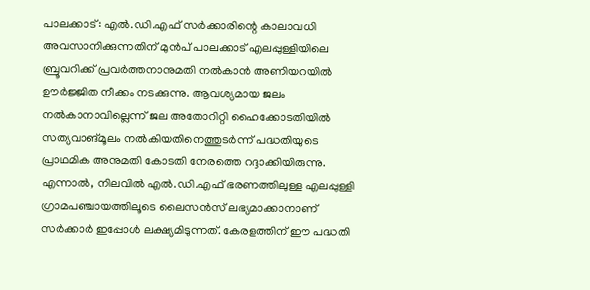പാലക്കാട്: എൽ.ഡി.എഫ് സർക്കാരിന്റെ കാലാവധി അവസാനിക്കുന്നതിന് മുൻപ് പാലക്കാട് എലപ്പുള്ളിയിലെ ബ്രൂവറിക്ക് പ്രവർത്തനാനുമതി നൽകാൻ അണിയറയിൽ ഊർജ്ജിത നീക്കം നടക്കുന്നു. ആവശ്യമായ ജലം നൽകാനാവില്ലെന്ന് ജല അതോറിറ്റി ഹൈക്കോടതിയിൽ സത്യവാങ്മൂലം നൽകിയതിനെത്തുടർന്ന് പദ്ധതിയുടെ പ്രാഥമിക അനുമതി കോടതി നേരത്തെ റദ്ദാക്കിയിരുന്നു. എന്നാൽ, നിലവിൽ എൽ.ഡി.എഫ് ഭരണത്തിലുള്ള എലപ്പുള്ളി ഗ്രാമപഞ്ചായത്തിലൂടെ ലൈസൻസ് ലഭ്യമാക്കാനാണ് സർക്കാർ ഇപ്പോൾ ലക്ഷ്യമിടുന്നത്. കേരളത്തിന് ഈ പദ്ധതി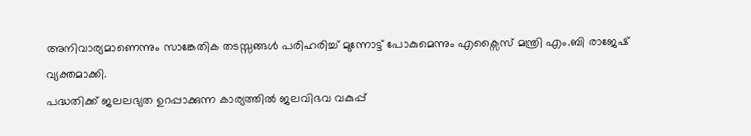അനിവാര്യമാണെന്നും സാങ്കേതിക തടസ്സങ്ങൾ പരിഹരിച്ച് മുന്നോട്ട് പോകുമെന്നും എക്സൈസ് മന്ത്രി എം.ബി രാജേഷ് വ്യക്തമാക്കി.
പദ്ധതിക്ക് ജലലഭ്യത ഉറപ്പാക്കുന്ന കാര്യത്തിൽ ജലവിഭവ വകുപ്പ്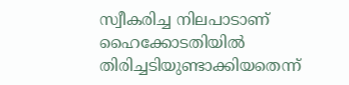സ്വീകരിച്ച നിലപാടാണ് ഹൈക്കോടതിയിൽ തിരിച്ചടിയുണ്ടാക്കിയതെന്ന്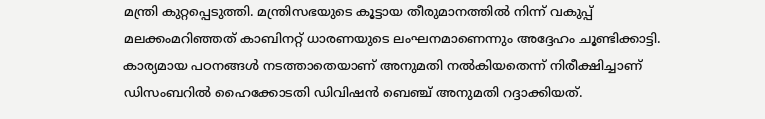മന്ത്രി കുറ്റപ്പെടുത്തി. മന്ത്രിസഭയുടെ കൂട്ടായ തീരുമാനത്തിൽ നിന്ന് വകുപ്പ് മലക്കംമറിഞ്ഞത് കാബിനറ്റ് ധാരണയുടെ ലംഘനമാണെന്നും അദ്ദേഹം ചൂണ്ടിക്കാട്ടി. കാര്യമായ പഠനങ്ങൾ നടത്താതെയാണ് അനുമതി നൽകിയതെന്ന് നിരീക്ഷിച്ചാണ് ഡിസംബറിൽ ഹൈക്കോടതി ഡിവിഷൻ ബെഞ്ച് അനുമതി റദ്ദാക്കിയത്.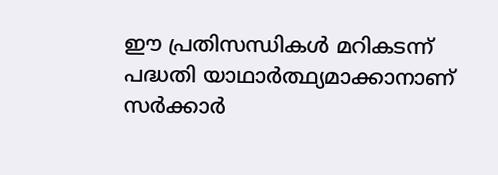ഈ പ്രതിസന്ധികൾ മറികടന്ന് പദ്ധതി യാഥാർത്ഥ്യമാക്കാനാണ് സർക്കാർ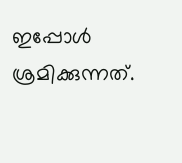ഇപ്പോൾ ശ്രമിക്കുന്നത്.